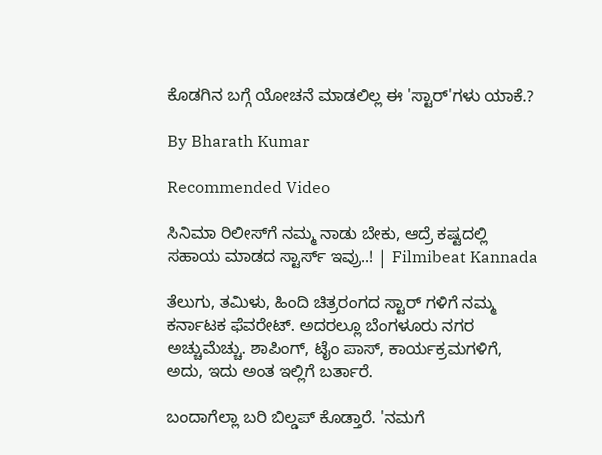ಕೊಡಗಿನ ಬಗ್ಗೆ ಯೋಚನೆ ಮಾಡಲಿಲ್ಲ ಈ 'ಸ್ಟಾರ್'ಗಳು ಯಾಕೆ.?

By Bharath Kumar

Recommended Video

ಸಿನಿಮಾ ರಿಲೀಸ್‌ಗೆ ನಮ್ಮ ನಾಡು ಬೇಕು, ಆದ್ರೆ ಕಷ್ಟದಲ್ಲಿ ಸಹಾಯ ಮಾಡದ ಸ್ಟಾರ್ಸ್ ಇವ್ರು..! | Filmibeat Kannada

ತೆಲುಗು, ತಮಿಳು, ಹಿಂದಿ ಚಿತ್ರರಂಗದ ಸ್ಟಾರ್ ಗಳಿಗೆ ನಮ್ಮ ಕರ್ನಾಟಕ ಫೆವರೇಟ್. ಅದರಲ್ಲೂ ಬೆಂಗಳೂರು ನಗರ ಅಚ್ಚುಮೆಚ್ಚು. ಶಾಪಿಂಗ್, ಟೈಂ ಪಾಸ್, ಕಾರ್ಯಕ್ರಮಗಳಿಗೆ, ಅದು, ಇದು ಅಂತ ಇಲ್ಲಿಗೆ ಬರ್ತಾರೆ.

ಬಂದಾಗೆಲ್ಲಾ ಬರಿ ಬಿಲ್ಡಪ್ ಕೊಡ್ತಾರೆ. 'ನಮಗೆ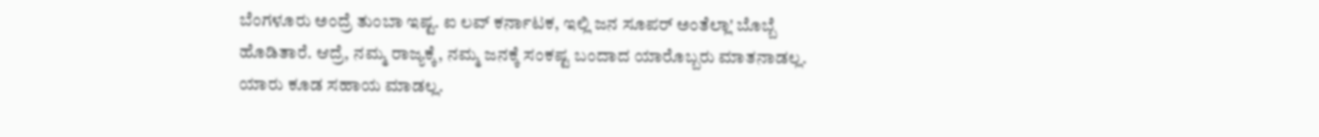ಬೆಂಗಳೂರು ಅಂದ್ರೆ ತುಂಬಾ ಇಷ್ಟ. ಐ ಲವ್ ಕರ್ನಾಟಕ, ಇಲ್ಲಿ ಜನ ಸೂಪರ್ ಅಂತೆಲ್ಲಾ' ಬೊಬ್ಬೆ ಹೊಡಿತಾರೆ. ಆದ್ರೆ, ನಮ್ಮ ರಾಜ್ಯಕ್ಕೆ, ನಮ್ಮ ಜನಕ್ಕೆ ಸಂಕಷ್ಟ ಬಂದಾದ ಯಾರೊಬ್ಬರು ಮಾತನಾಡಲ್ಲ. ಯಾರು ಕೂಡ ಸಹಾಯ ಮಾಡಲ್ಲ.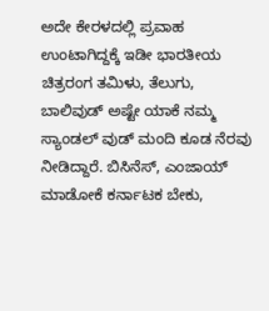ಅದೇ ಕೇರಳದಲ್ಲಿ ಪ್ರವಾಹ ಉಂಟಾಗಿದ್ದಕ್ಕೆ ಇಡೀ ಭಾರತೀಯ ಚಿತ್ರರಂಗ ತಮಿಳು, ತೆಲುಗು, ಬಾಲಿವುಡ್ ಅಷ್ಟೇ ಯಾಕೆ ನಮ್ಮ ಸ್ಯಾಂಡಲ್ ವುಡ್ ಮಂದಿ ಕೂಡ ನೆರವು ನೀಡಿದ್ದಾರೆ. ಬಿಸಿನೆಸ್, ಎಂಜಾಯ್ ಮಾಡೋಕೆ ಕರ್ನಾಟಕ ಬೇಕು,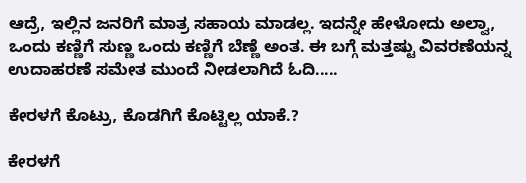ಆದ್ರೆ, ಇಲ್ಲಿನ ಜನರಿಗೆ ಮಾತ್ರ ಸಹಾಯ ಮಾಡಲ್ಲ. ಇದನ್ನೇ ಹೇಳೋದು ಅಲ್ವಾ, ಒಂದು ಕಣ್ಣಿಗೆ ಸುಣ್ಣ ಒಂದು ಕಣ್ಣಿಗೆ ಬೆಣ್ಣೆ ಅಂತ. ಈ ಬಗ್ಗೆ ಮತ್ತಷ್ಟು ವಿವರಣೆಯನ್ನ ಉದಾಹರಣೆ ಸಮೇತ ಮುಂದೆ ನೀಡಲಾಗಿದೆ ಓದಿ.....

ಕೇರಳಗೆ ಕೊಟ್ರು, ಕೊಡಗಿಗೆ ಕೊಟ್ಟಿಲ್ಲ ಯಾಕೆ.?

ಕೇರಳಗೆ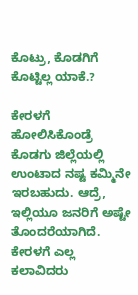ಕೊಟ್ರು, ಕೊಡಗಿಗೆ ಕೊಟ್ಟಿಲ್ಲ ಯಾಕೆ.?

ಕೇರಳಗೆ ಹೋಲಿಸಿಕೊಂಡ್ರೆ ಕೊಡಗು ಜಿಲ್ಲೆಯಲ್ಲಿ ಉಂಟಾದ ನಷ್ಟ ಕಮ್ಮಿನೇ ಇರಬಹುದು. ಆದ್ರೆ, ಇಲ್ಲಿಯೂ ಜನರಿಗೆ ಅಷ್ಟೇ ತೊಂದರೆಯಾಗಿದೆ. ಕೇರಳಗೆ ಎಲ್ಲ ಕಲಾವಿದರು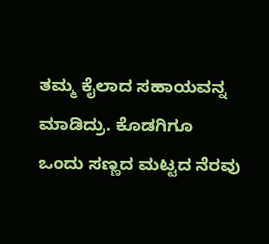ತಮ್ಮ ಕೈಲಾದ ಸಹಾಯವನ್ನ ಮಾಡಿದ್ರು. ಕೊಡಗಿಗೂ ಒಂದು ಸಣ್ಣದ ಮಟ್ಟದ ನೆರವು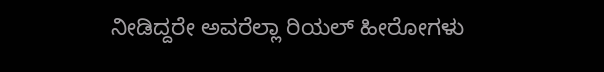ನೀಡಿದ್ದರೇ ಅವರೆಲ್ಲಾ ರಿಯಲ್ ಹೀರೋಗಳು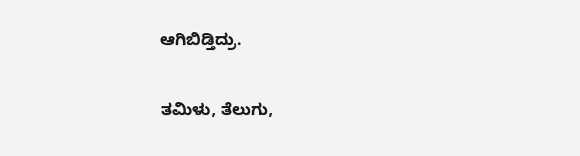ಆಗಿಬಿಡ್ತಿದ್ರು.

ತಮಿಳು, ತೆಲುಗು,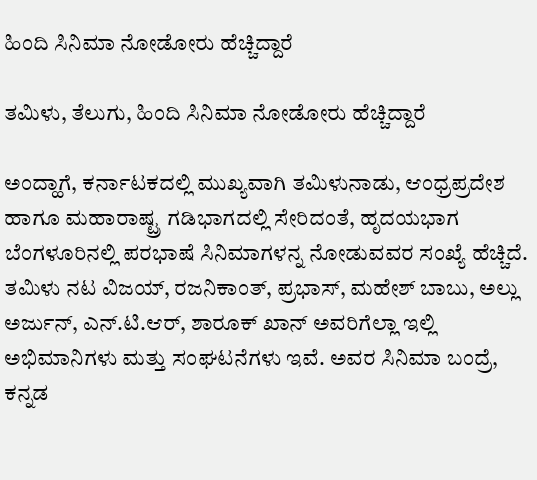ಹಿಂದಿ ಸಿನಿಮಾ ನೋಡೋರು ಹೆಚ್ಚಿದ್ದಾರೆ

ತಮಿಳು, ತೆಲುಗು, ಹಿಂದಿ ಸಿನಿಮಾ ನೋಡೋರು ಹೆಚ್ಚಿದ್ದಾರೆ

ಅಂದ್ಹಾಗೆ, ಕರ್ನಾಟಕದಲ್ಲಿ ಮುಖ್ಯವಾಗಿ ತಮಿಳುನಾಡು, ಆಂಧ್ರಪ್ರದೇಶ ಹಾಗೂ ಮಹಾರಾಷ್ಟ್ರ ಗಡಿಭಾಗದಲ್ಲಿ ಸೇರಿದಂತೆ, ಹೃದಯಭಾಗ ಬೆಂಗಳೂರಿನಲ್ಲಿ ಪರಭಾಷೆ ಸಿನಿಮಾಗಳನ್ನ ನೋಡುವವರ ಸಂಖ್ಯೆ ಹೆಚ್ಚಿದೆ. ತಮಿಳು ನಟ ವಿಜಯ್, ರಜನಿಕಾಂತ್, ಪ್ರಭಾಸ್, ಮಹೇಶ್ ಬಾಬು, ಅಲ್ಲು ಅರ್ಜುನ್, ಎನ್.ಟಿ.ಆರ್, ಶಾರೂಕ್ ಖಾನ್ ಅವರಿಗೆಲ್ಲಾ ಇಲ್ಲಿ ಅಭಿಮಾನಿಗಳು ಮತ್ತು ಸಂಘಟನೆಗಳು ಇವೆ. ಅವರ ಸಿನಿಮಾ ಬಂದ್ರೆ, ಕನ್ನಡ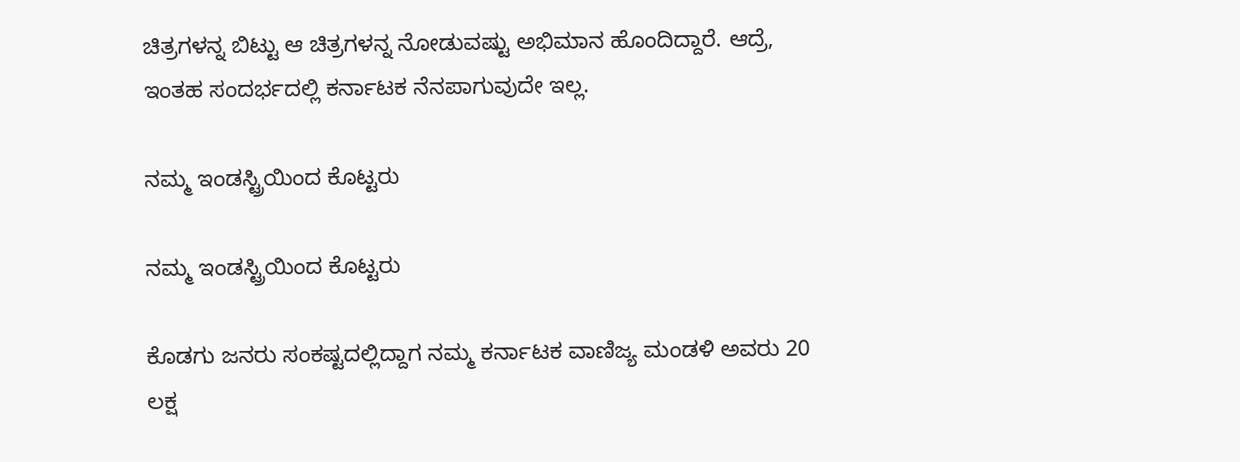ಚಿತ್ರಗಳನ್ನ ಬಿಟ್ಟು ಆ ಚಿತ್ರಗಳನ್ನ ನೋಡುವಷ್ಟು ಅಭಿಮಾನ ಹೊಂದಿದ್ದಾರೆ. ಆದ್ರೆ, ಇಂತಹ ಸಂದರ್ಭದಲ್ಲಿ ಕರ್ನಾಟಕ ನೆನಪಾಗುವುದೇ ಇಲ್ಲ.

ನಮ್ಮ ಇಂಡಸ್ಟ್ರಿಯಿಂದ ಕೊಟ್ಟರು

ನಮ್ಮ ಇಂಡಸ್ಟ್ರಿಯಿಂದ ಕೊಟ್ಟರು

ಕೊಡಗು ಜನರು ಸಂಕಷ್ಟದಲ್ಲಿದ್ದಾಗ ನಮ್ಮ ಕರ್ನಾಟಕ ವಾಣಿಜ್ಯ ಮಂಡಳಿ ಅವರು 20 ಲಕ್ಷ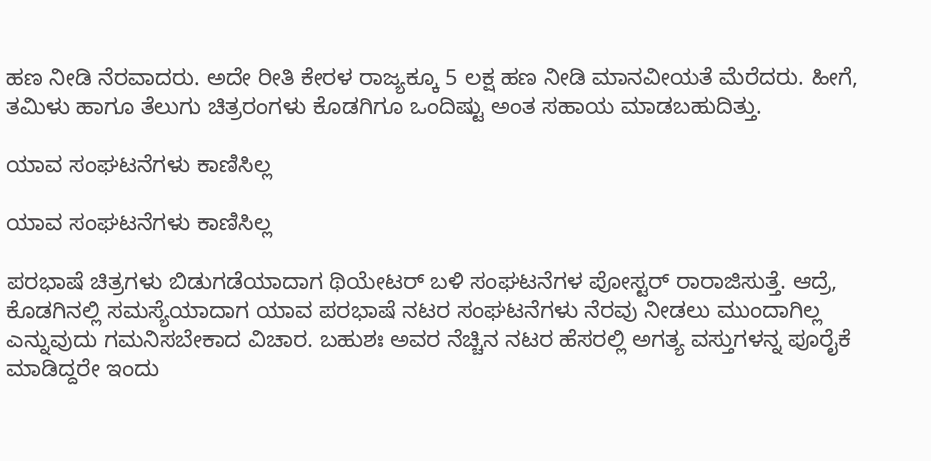ಹಣ ನೀಡಿ ನೆರವಾದರು. ಅದೇ ರೀತಿ ಕೇರಳ ರಾಜ್ಯಕ್ಕೂ 5 ಲಕ್ಷ ಹಣ ನೀಡಿ ಮಾನವೀಯತೆ ಮೆರೆದರು. ಹೀಗೆ, ತಮಿಳು ಹಾಗೂ ತೆಲುಗು ಚಿತ್ರರಂಗಳು ಕೊಡಗಿಗೂ ಒಂದಿಷ್ಟು ಅಂತ ಸಹಾಯ ಮಾಡಬಹುದಿತ್ತು.

ಯಾವ ಸಂಘಟನೆಗಳು ಕಾಣಿಸಿಲ್ಲ

ಯಾವ ಸಂಘಟನೆಗಳು ಕಾಣಿಸಿಲ್ಲ

ಪರಭಾಷೆ ಚಿತ್ರಗಳು ಬಿಡುಗಡೆಯಾದಾಗ ಥಿಯೇಟರ್ ಬಳಿ ಸಂಘಟನೆಗಳ ಪೋಸ್ಟರ್ ರಾರಾಜಿಸುತ್ತೆ. ಆದ್ರೆ, ಕೊಡಗಿನಲ್ಲಿ ಸಮಸ್ಯೆಯಾದಾಗ ಯಾವ ಪರಭಾಷೆ ನಟರ ಸಂಘಟನೆಗಳು ನೆರವು ನೀಡಲು ಮುಂದಾಗಿಲ್ಲ ಎನ್ನುವುದು ಗಮನಿಸಬೇಕಾದ ವಿಚಾರ. ಬಹುಶಃ ಅವರ ನೆಚ್ಚಿನ ನಟರ ಹೆಸರಲ್ಲಿ ಅಗತ್ಯ ವಸ್ತುಗಳನ್ನ ಪೂರೈಕೆ ಮಾಡಿದ್ದರೇ ಇಂದು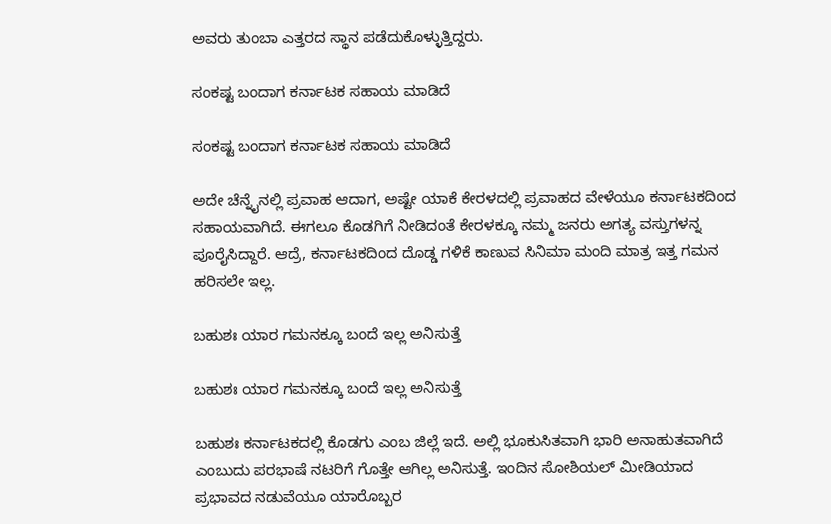ಅವರು ತುಂಬಾ ಎತ್ತರದ ಸ್ಥಾನ ಪಡೆದುಕೊಳ್ಳುತ್ತಿದ್ದರು.

ಸಂಕಷ್ಟ ಬಂದಾಗ ಕರ್ನಾಟಕ ಸಹಾಯ ಮಾಡಿದೆ

ಸಂಕಷ್ಟ ಬಂದಾಗ ಕರ್ನಾಟಕ ಸಹಾಯ ಮಾಡಿದೆ

ಅದೇ ಚೆನ್ನೈನಲ್ಲಿ ಪ್ರವಾಹ ಆದಾಗ, ಅಷ್ಟೇ ಯಾಕೆ ಕೇರಳದಲ್ಲಿ ಪ್ರವಾಹದ ವೇಳೆಯೂ ಕರ್ನಾಟಕದಿಂದ ಸಹಾಯವಾಗಿದೆ. ಈಗಲೂ ಕೊಡಗಿಗೆ ನೀಡಿದಂತೆ ಕೇರಳಕ್ಕೂ ನಮ್ಮ ಜನರು ಅಗತ್ಯ ವಸ್ತುಗಳನ್ನ ಪೂರೈಸಿದ್ದಾರೆ. ಆದ್ರೆ, ಕರ್ನಾಟಕದಿಂದ ದೊಡ್ಡ ಗಳಿಕೆ ಕಾಣುವ ಸಿನಿಮಾ ಮಂದಿ ಮಾತ್ರ ಇತ್ತ ಗಮನ ಹರಿಸಲೇ ಇಲ್ಲ.

ಬಹುಶಃ ಯಾರ ಗಮನಕ್ಕೂ ಬಂದೆ ಇಲ್ಲ ಅನಿಸುತ್ತೆ

ಬಹುಶಃ ಯಾರ ಗಮನಕ್ಕೂ ಬಂದೆ ಇಲ್ಲ ಅನಿಸುತ್ತೆ

ಬಹುಶಃ ಕರ್ನಾಟಕದಲ್ಲಿ ಕೊಡಗು ಎಂಬ ಜಿಲ್ಲೆ ಇದೆ. ಅಲ್ಲಿ ಭೂಕುಸಿತವಾಗಿ ಭಾರಿ ಅನಾಹುತವಾಗಿದೆ ಎಂಬುದು ಪರಭಾಷೆ ನಟರಿಗೆ ಗೊತ್ತೇ ಆಗಿಲ್ಲ ಅನಿಸುತ್ತೆ. ಇಂದಿನ ಸೋಶಿಯಲ್ ಮೀಡಿಯಾದ ಪ್ರಭಾವದ ನಡುವೆಯೂ ಯಾರೊಬ್ಬರ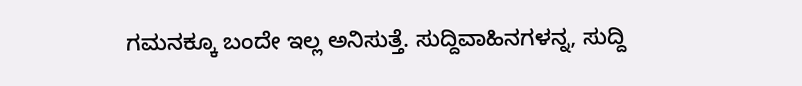ಗಮನಕ್ಕೂ ಬಂದೇ ಇಲ್ಲ ಅನಿಸುತ್ತೆ. ಸುದ್ದಿವಾಹಿನಗಳನ್ನ, ಸುದ್ದಿ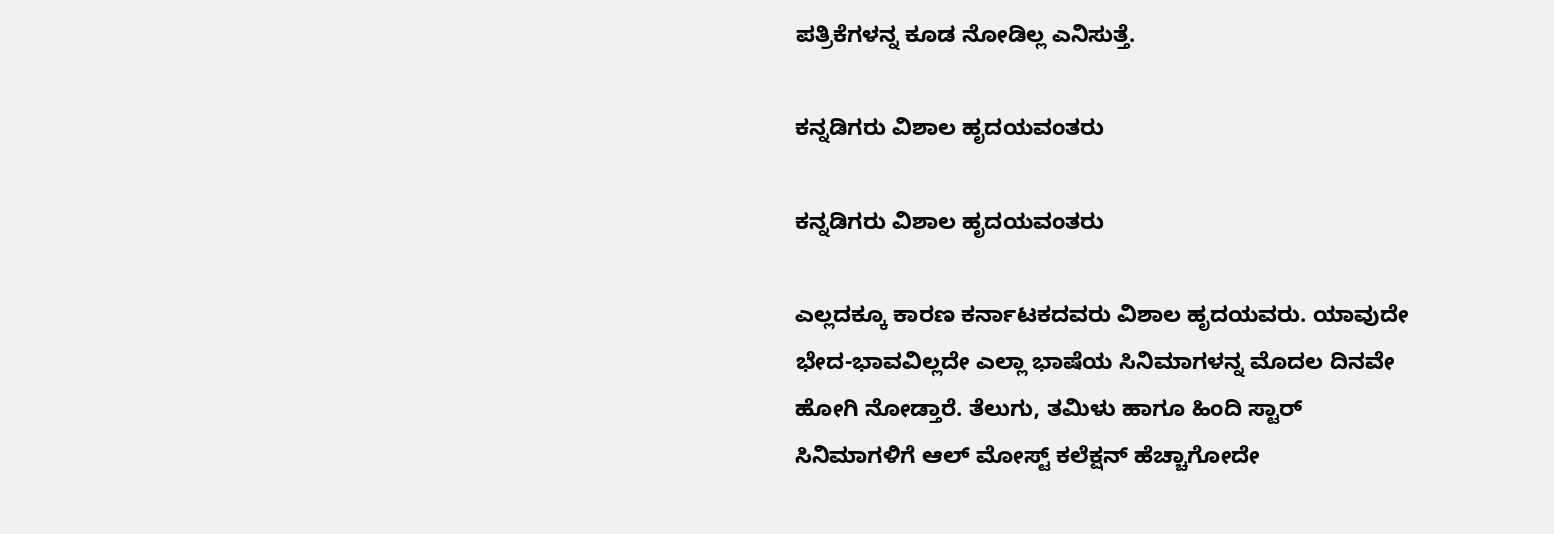ಪತ್ರಿಕೆಗಳನ್ನ ಕೂಡ ನೋಡಿಲ್ಲ ಎನಿಸುತ್ತೆ.

ಕನ್ನಡಿಗರು ವಿಶಾಲ ಹೃದಯವಂತರು

ಕನ್ನಡಿಗರು ವಿಶಾಲ ಹೃದಯವಂತರು

ಎಲ್ಲದಕ್ಕೂ ಕಾರಣ ಕರ್ನಾಟಕದವರು ವಿಶಾಲ ಹೃದಯವರು. ಯಾವುದೇ ಭೇದ-ಭಾವವಿಲ್ಲದೇ ಎಲ್ಲಾ ಭಾಷೆಯ ಸಿನಿಮಾಗಳನ್ನ ಮೊದಲ ದಿನವೇ ಹೋಗಿ ನೋಡ್ತಾರೆ. ತೆಲುಗು, ತಮಿಳು ಹಾಗೂ ಹಿಂದಿ ಸ್ಟಾರ್ ಸಿನಿಮಾಗಳಿಗೆ ಆಲ್ ಮೋಸ್ಟ್ ಕಲೆಕ್ಷನ್ ಹೆಚ್ಚಾಗೋದೇ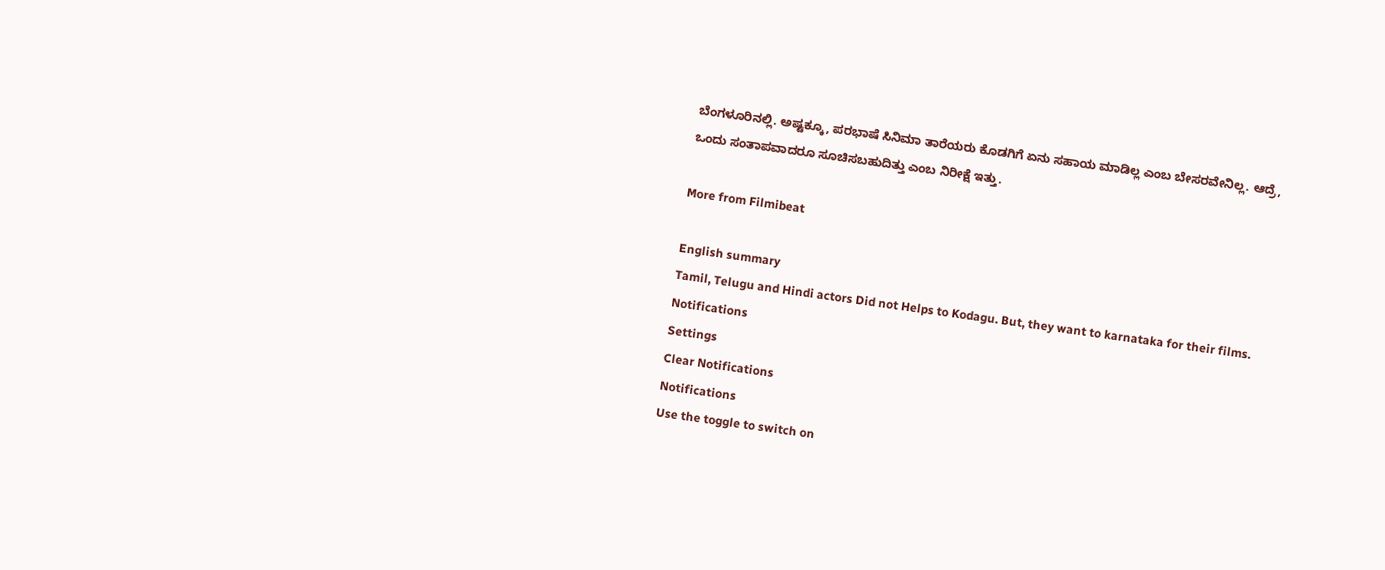ಬೆಂಗಳೂರಿನಲ್ಲಿ. ಅಷ್ಟಕ್ಕೂ, ಪರಭಾಷೆ ಸಿನಿಮಾ ತಾರೆಯರು ಕೊಡಗಿಗೆ ಏನು ಸಹಾಯ ಮಾಡಿಲ್ಲ ಎಂಬ ಬೇಸರವೇನಿಲ್ಲ. ಆದ್ರೆ, ಒಂದು ಸಂತಾಪವಾದರೂ ಸೂಚಿಸಬಹುದಿತ್ತು ಎಂಬ ನಿರೀಕ್ಷೆ ಇತ್ತು.

More from Filmibeat

English summary
Tamil, Telugu and Hindi actors Did not Helps to Kodagu. But, they want to karnataka for their films.
Notifications
Settings
Clear Notifications
Notifications
Use the toggle to switch on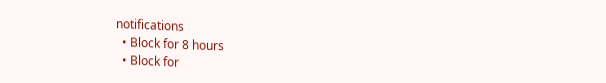notifications
  • Block for 8 hours
  • Block for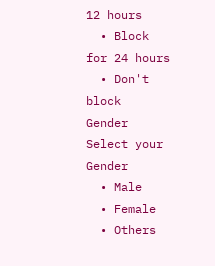12 hours
  • Block for 24 hours
  • Don't block
Gender
Select your Gender
  • Male
  • Female
  • Others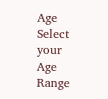Age
Select your Age Range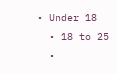• Under 18
  • 18 to 25
  •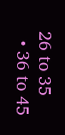26 to 35
  • 36 to 45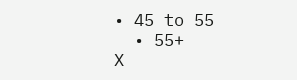• 45 to 55
  • 55+
X